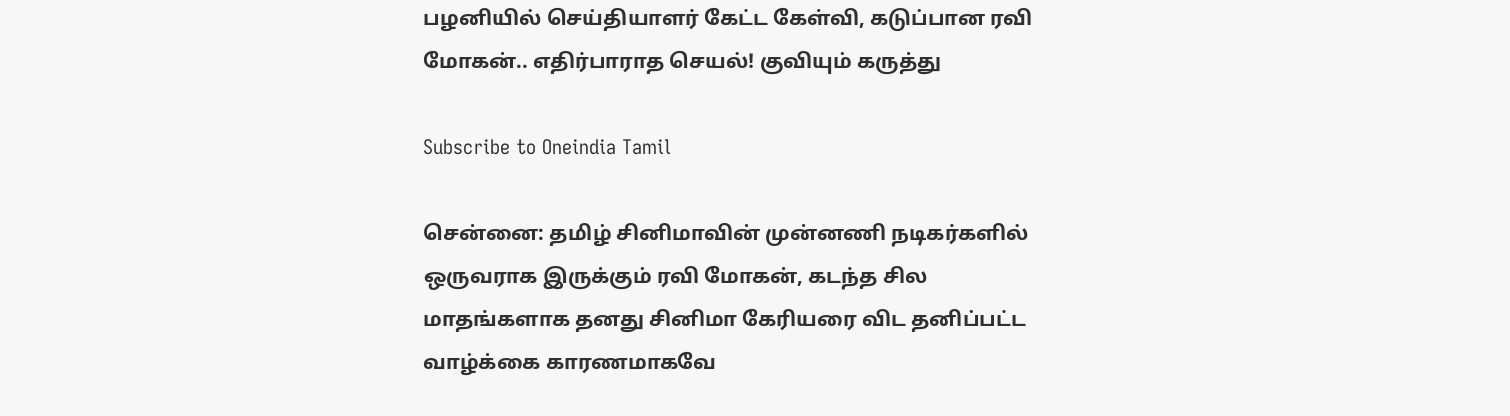பழனியில் செய்தியாளர் கேட்ட கேள்வி, கடுப்பான ரவி மோகன்.. எதிர்பாராத செயல்! குவியும் கருத்து

Subscribe to Oneindia Tamil

சென்னை: தமிழ் சினிமாவின் முன்னணி நடிகர்களில் ஒருவராக இருக்கும் ரவி மோகன், கடந்த சில மாதங்களாக தனது சினிமா கேரியரை விட தனிப்பட்ட வாழ்க்கை காரணமாகவே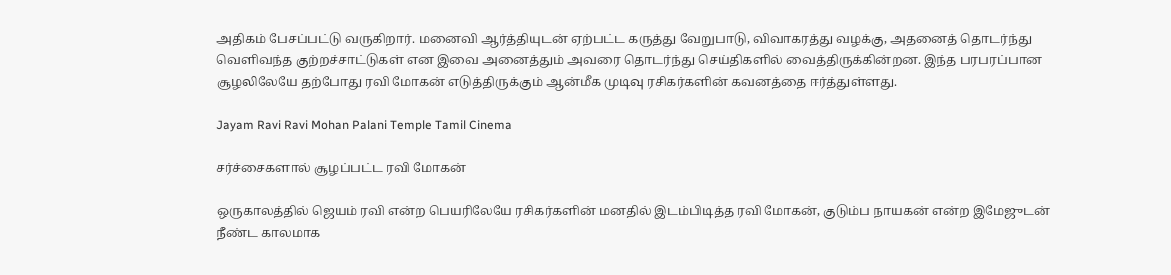அதிகம் பேசப்பட்டு வருகிறார். மனைவி ஆர்த்தியுடன் ஏற்பட்ட கருத்து வேறுபாடு, விவாகரத்து வழக்கு, அதனைத் தொடர்ந்து வெளிவந்த குற்றச்சாட்டுகள் என இவை அனைத்தும் அவரை தொடர்ந்து செய்திகளில் வைத்திருக்கின்றன. இந்த பரபரப்பான சூழலிலேயே தற்போது ரவி மோகன் எடுத்திருக்கும் ஆன்மீக முடிவு ரசிகர்களின் கவனத்தை ஈர்த்துள்ளது.

Jayam Ravi Ravi Mohan Palani Temple Tamil Cinema

சர்ச்சைகளால் சூழப்பட்ட ரவி மோகன்

ஒருகாலத்தில் ஜெயம் ரவி என்ற பெயரிலேயே ரசிகர்களின் மனதில் இடம்பிடித்த ரவி மோகன், குடும்ப நாயகன் என்ற இமேஜுடன் நீண்ட காலமாக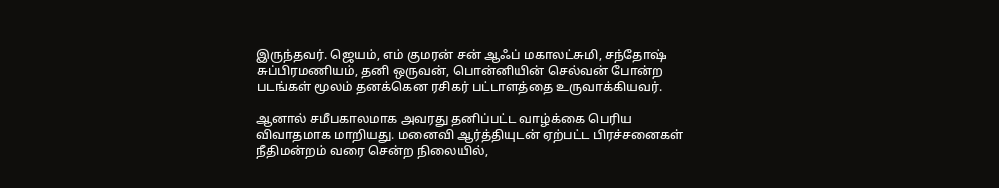இருந்தவர். ஜெயம், எம் குமரன் சன் ஆஃப் மகாலட்சுமி, சந்தோஷ் சுப்பிரமணியம், தனி ஒருவன், பொன்னியின் செல்வன் போன்ற படங்கள் மூலம் தனக்கென ரசிகர் பட்டாளத்தை உருவாக்கியவர்.

ஆனால் சமீபகாலமாக அவரது தனிப்பட்ட வாழ்க்கை பெரிய விவாதமாக மாறியது. மனைவி ஆர்த்தியுடன் ஏற்பட்ட பிரச்சனைகள் நீதிமன்றம் வரை சென்ற நிலையில்,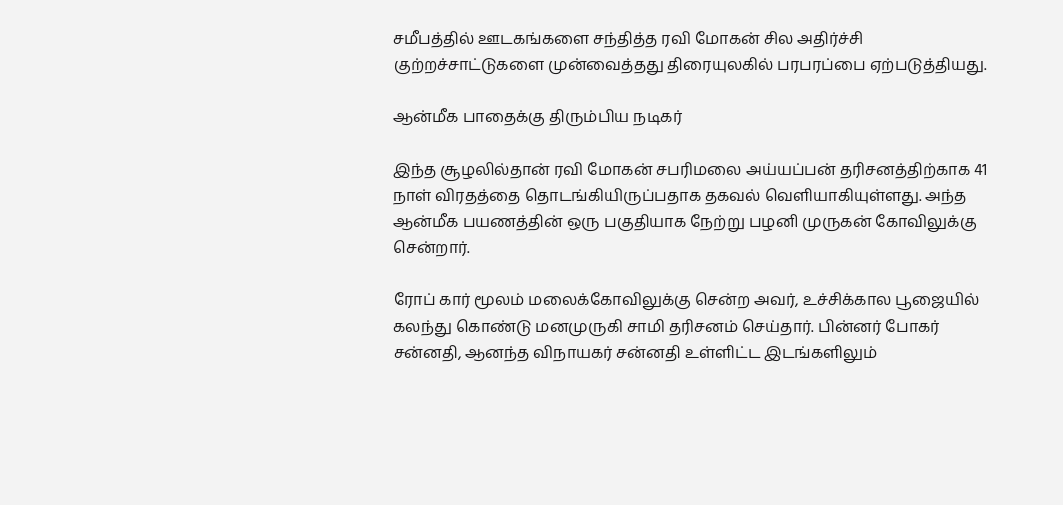சமீபத்தில் ஊடகங்களை சந்தித்த ரவி மோகன் சில அதிர்ச்சி குற்றச்சாட்டுகளை முன்வைத்தது திரையுலகில் பரபரப்பை ஏற்படுத்தியது.

ஆன்மீக பாதைக்கு திரும்பிய நடிகர்

இந்த சூழலில்தான் ரவி மோகன் சபரிமலை அய்யப்பன் தரிசனத்திற்காக 41 நாள் விரதத்தை தொடங்கியிருப்பதாக தகவல் வெளியாகியுள்ளது. அந்த ஆன்மீக பயணத்தின் ஒரு பகுதியாக நேற்று பழனி முருகன் கோவிலுக்கு சென்றார்.

ரோப் கார் மூலம் மலைக்கோவிலுக்கு சென்ற அவர், உச்சிக்கால பூஜையில் கலந்து கொண்டு மனமுருகி சாமி தரிசனம் செய்தார். பின்னர் போகர் சன்னதி, ஆனந்த விநாயகர் சன்னதி உள்ளிட்ட இடங்களிலும்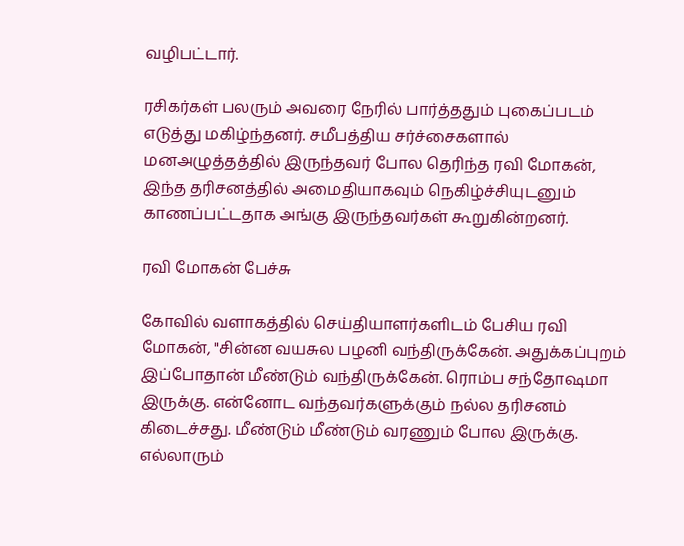வழிபட்டார்.

ரசிகர்கள் பலரும் அவரை நேரில் பார்த்ததும் புகைப்படம் எடுத்து மகிழ்ந்தனர். சமீபத்திய சர்ச்சைகளால் மனஅழுத்தத்தில் இருந்தவர் போல தெரிந்த ரவி மோகன், இந்த தரிசனத்தில் அமைதியாகவும் நெகிழ்ச்சியுடனும் காணப்பட்டதாக அங்கு இருந்தவர்கள் கூறுகின்றனர்.

ரவி மோகன் பேச்சு

கோவில் வளாகத்தில் செய்தியாளர்களிடம் பேசிய ரவி மோகன், "சின்ன வயசுல பழனி வந்திருக்கேன். அதுக்கப்புறம் இப்போதான் மீண்டும் வந்திருக்கேன். ரொம்ப சந்தோஷமா இருக்கு. என்னோட வந்தவர்களுக்கும் நல்ல தரிசனம் கிடைச்சது. மீண்டும் மீண்டும் வரணும் போல இருக்கு. எல்லாரும்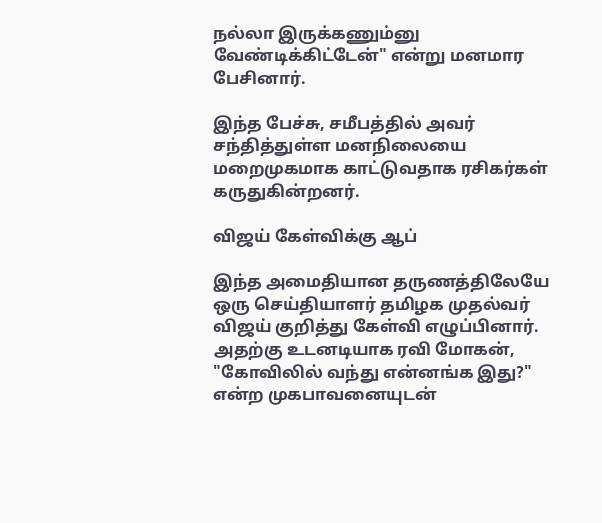நல்லா இருக்கணும்னு வேண்டிக்கிட்டேன்" என்று மனமார பேசினார்.

இந்த பேச்சு, சமீபத்தில் அவர் சந்தித்துள்ள மனநிலையை மறைமுகமாக காட்டுவதாக ரசிகர்கள் கருதுகின்றனர்.

விஜய் கேள்விக்கு ஆப்

இந்த அமைதியான தருணத்திலேயே ஒரு செய்தியாளர் தமிழக முதல்வர் விஜய் குறித்து கேள்வி எழுப்பினார். அதற்கு உடனடியாக ரவி மோகன், "கோவிலில் வந்து என்னங்க இது?" என்ற முகபாவனையுடன்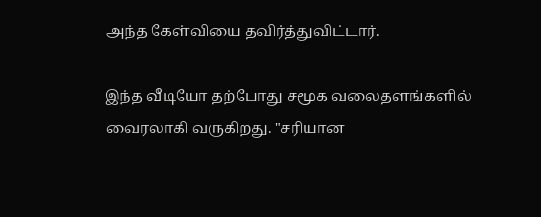அந்த கேள்வியை தவிர்த்துவிட்டார்.

இந்த வீடியோ தற்போது சமூக வலைதளங்களில் வைரலாகி வருகிறது. "சரியான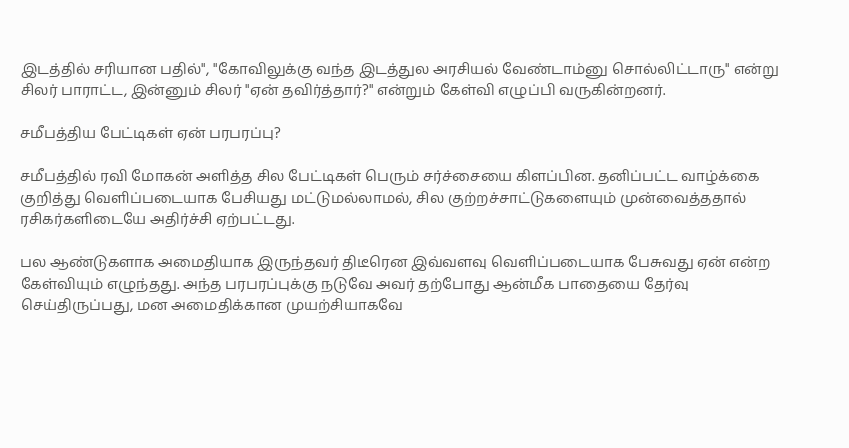இடத்தில் சரியான பதில்", "கோவிலுக்கு வந்த இடத்துல அரசியல் வேண்டாம்னு சொல்லிட்டாரு" என்று சிலர் பாராட்ட, இன்னும் சிலர் "ஏன் தவிர்த்தார்?" என்றும் கேள்வி எழுப்பி வருகின்றனர்.

சமீபத்திய பேட்டிகள் ஏன் பரபரப்பு?

சமீபத்தில் ரவி மோகன் அளித்த சில பேட்டிகள் பெரும் சர்ச்சையை கிளப்பின. தனிப்பட்ட வாழ்க்கை குறித்து வெளிப்படையாக பேசியது மட்டுமல்லாமல், சில குற்றச்சாட்டுகளையும் முன்வைத்ததால் ரசிகர்களிடையே அதிர்ச்சி ஏற்பட்டது.

பல ஆண்டுகளாக அமைதியாக இருந்தவர் திடீரென இவ்வளவு வெளிப்படையாக பேசுவது ஏன் என்ற கேள்வியும் எழுந்தது. அந்த பரபரப்புக்கு நடுவே அவர் தற்போது ஆன்மீக பாதையை தேர்வு செய்திருப்பது, மன அமைதிக்கான முயற்சியாகவே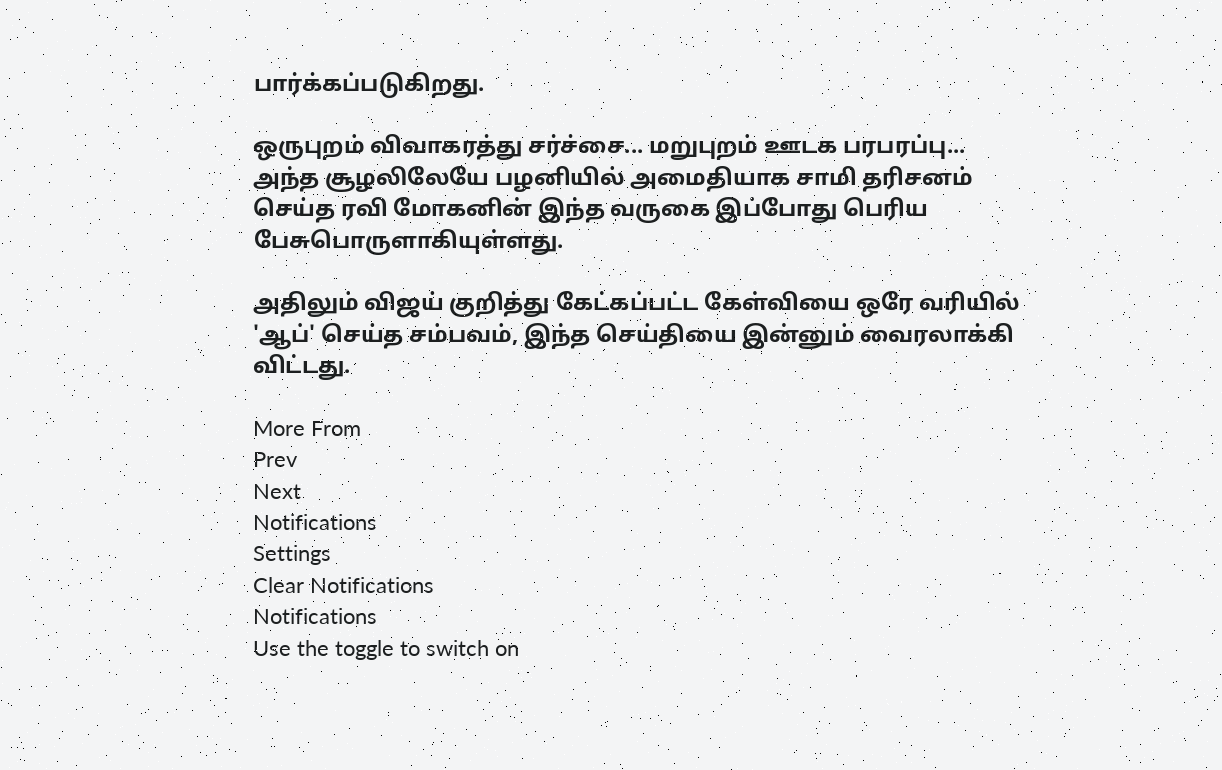பார்க்கப்படுகிறது.

ஒருபுறம் விவாகரத்து சர்ச்சை... மறுபுறம் ஊடக பரபரப்பு... அந்த சூழலிலேயே பழனியில் அமைதியாக சாமி தரிசனம் செய்த ரவி மோகனின் இந்த வருகை இப்போது பெரிய பேசுபொருளாகியுள்ளது.

அதிலும் விஜய் குறித்து கேட்கப்பட்ட கேள்வியை ஒரே வரியில் 'ஆப்' செய்த சம்பவம், இந்த செய்தியை இன்னும் வைரலாக்கி விட்டது.

More From
Prev
Next
Notifications
Settings
Clear Notifications
Notifications
Use the toggle to switch on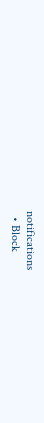notifications
  • Block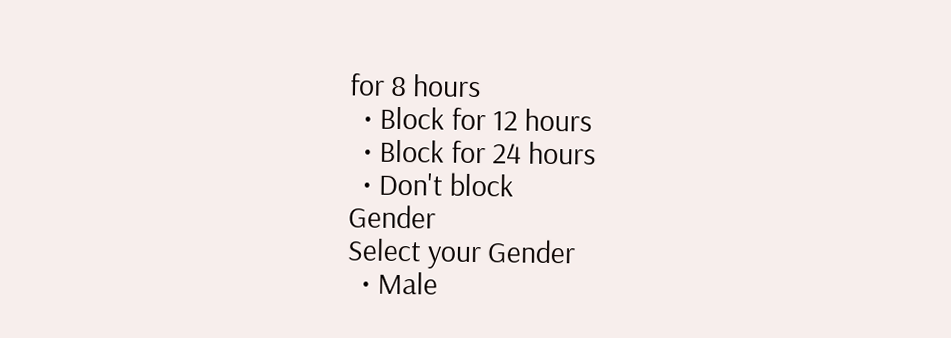for 8 hours
  • Block for 12 hours
  • Block for 24 hours
  • Don't block
Gender
Select your Gender
  • Male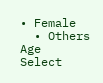• Female
  • Others
Age
Select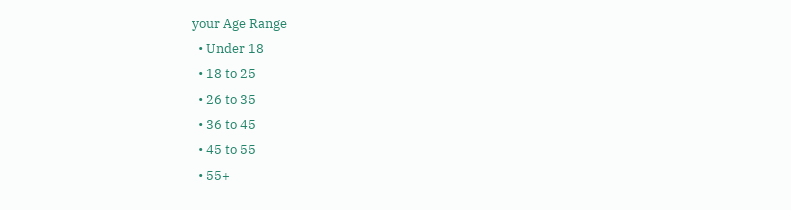your Age Range
  • Under 18
  • 18 to 25
  • 26 to 35
  • 36 to 45
  • 45 to 55
  • 55+